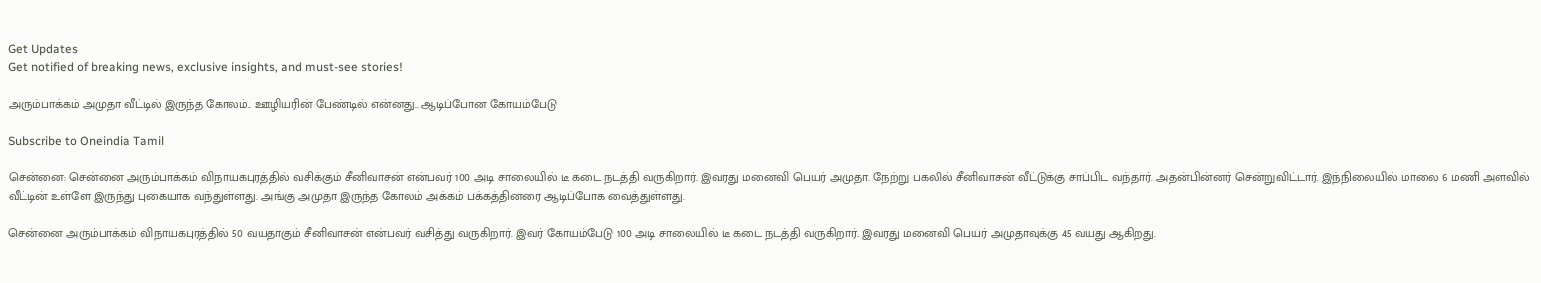Get Updates
Get notified of breaking news, exclusive insights, and must-see stories!

அரும்பாக்கம் அமுதா வீட்டில் இருந்த கோலம்.. ஊழியரின் பேண்டில் என்னது.. ஆடிப்போன கோயம்பேடு

Subscribe to Oneindia Tamil

சென்னை: சென்னை அரும்பாக்கம் விநாயகபுரத்தில் வசிக்கும் சீனிவாசன் என்பவர் 100 அடி சாலையில் டீ கடை நடத்தி வருகிறார். இவரது மனைவி பெயர் அமுதா. நேற்று பகலில் சீனிவாசன் வீட்டுக்கு சாப்பிட வந்தார். அதன்பின்னர் சென்றுவிட்டார். இந்நிலையில் மாலை 6 மணி அளவில் வீட்டின் உள்ளே இருந்து புகையாக வந்துள்ளது. அங்கு அமுதா இருந்த கோலம் அக்கம் பக்கத்தினரை ஆடிப்போக வைத்துள்ளது.

சென்னை அரும்பாக்கம் விநாயகபுரத்தில் 50 வயதாகும் சீனிவாசன் என்பவர் வசித்து வருகிறார். இவர் கோயம்பேடு 100 அடி சாலையில் டீ கடை நடத்தி வருகிறார். இவரது மனைவி பெயர் அமுதாவுக்கு 45 வயது ஆகிறது.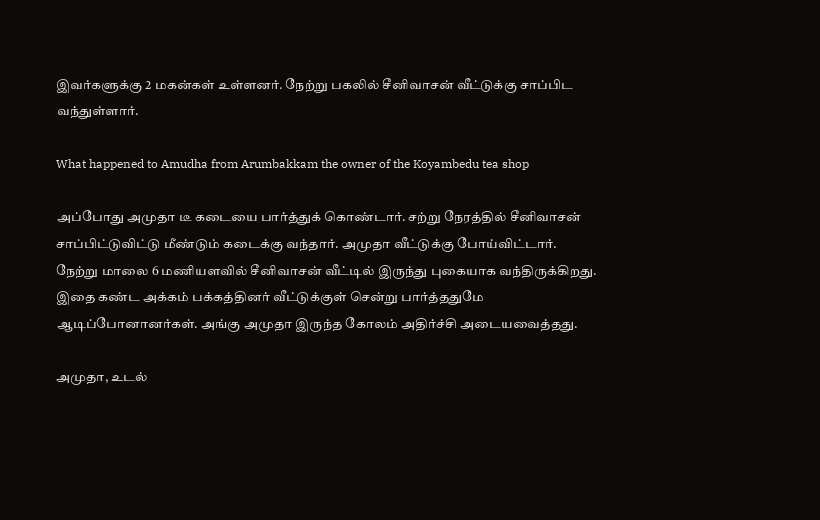இவர்களுக்கு 2 மகன்கள் உள்ளனர். நேற்று பகலில் சீனிவாசன் வீட்டுக்கு சாப்பிட வந்துள்ளார்.

What happened to Amudha from Arumbakkam the owner of the Koyambedu tea shop

அப்போது அமுதா டீ கடையை பார்த்துக் கொண்டார். சற்று நேரத்தில் சீனிவாசன் சாப்பிட்டுவிட்டு மீண்டும் கடைக்கு வந்தார். அமுதா வீட்டுக்கு போய்விட்டார். நேற்று மாலை 6 மணியளவில் சீனிவாசன் வீட்டில் இருந்து புகையாக வந்திருக்கிறது. இதை கண்ட அக்கம் பக்கத்தினர் வீட்டுக்குள் சென்று பார்த்ததுமே ஆடிப்போனானர்கள். அங்கு அமுதா இருந்த கோலம் அதிர்ச்சி அடையவைத்தது.

அமுதா, உடல்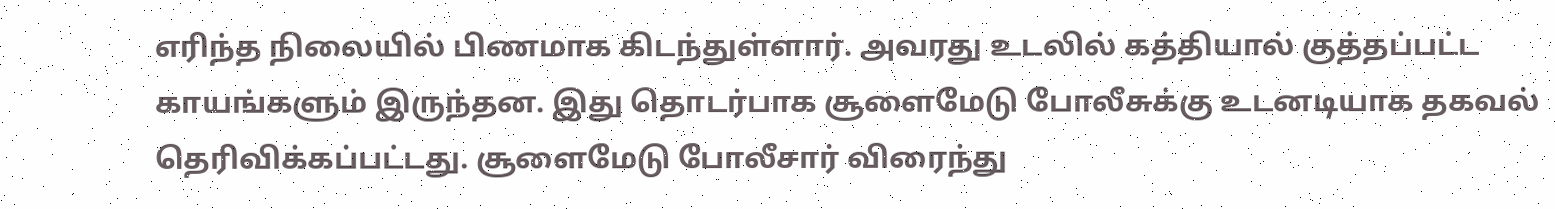எரிந்த நிலையில் பிணமாக கிடந்துள்ளார். அவரது உடலில் கத்தியால் குத்தப்பட்ட காயங்களும் இருந்தன. இது தொடர்பாக சூளைமேடு போலீசுக்கு உடனடியாக தகவல் தெரிவிக்கப்பட்டது. சூளைமேடு போலீசார் விரைந்து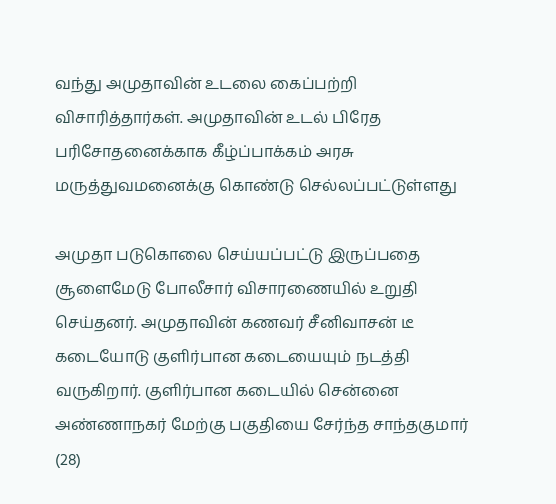வந்து அமுதாவின் உடலை கைப்பற்றி விசாரித்தார்கள். அமுதாவின் உடல் பிரேத பரிசோதனைக்காக கீழ்ப்பாக்கம் அரசு மருத்துவமனைக்கு கொண்டு செல்லப்பட்டுள்ளது

அமுதா படுகொலை செய்யப்பட்டு இருப்பதை சூளைமேடு போலீசார் விசாரணையில் உறுதி செய்தனர். அமுதாவின் கணவர் சீனிவாசன் டீ கடையோடு குளிர்பான கடையையும் நடத்தி வருகிறார். குளிர்பான கடையில் சென்னை அண்ணாநகர் மேற்கு பகுதியை சேர்ந்த சாந்தகுமார் (28)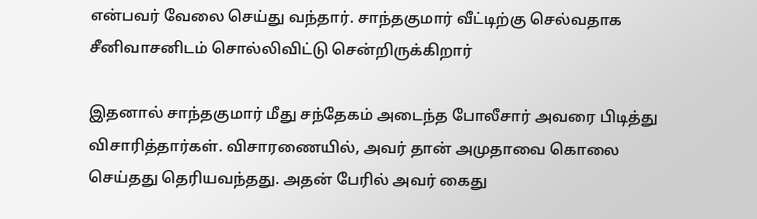என்பவர் வேலை செய்து வந்தார். சாந்தகுமார் வீட்டிற்கு செல்வதாக சீனிவாசனிடம் சொல்லிவிட்டு சென்றிருக்கிறார்

இதனால் சாந்தகுமார் மீது சந்தேகம் அடைந்த போலீசார் அவரை பிடித்து விசாரித்தார்கள். விசாரணையில், அவர் தான் அமுதாவை கொலை செய்தது தெரியவந்தது. அதன் பேரில் அவர் கைது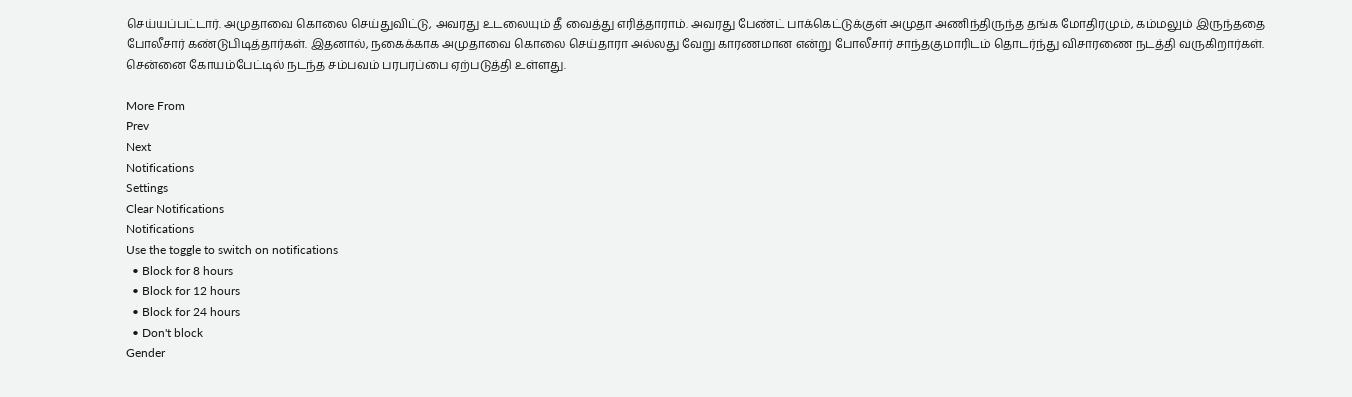செய்யப்பட்டார். அமுதாவை கொலை செய்துவிட்டு, அவரது உடலையும் தீ வைத்து எரித்தாராம். அவரது பேண்ட் பாக்கெட்டுக்குள் அமுதா அணிந்திருந்த தங்க மோதிரமும், கம்மலும் இருந்ததை போலீசார் கண்டுபிடித்தார்கள். இதனால், நகைக்காக அமுதாவை கொலை செய்தாரா அல்லது வேறு காரணமான என்று போலீசார் சாந்தகுமாரிடம் தொடர்ந்து விசாரணை நடத்தி வருகிறார்கள். சென்னை கோயம்பேட்டில் நடந்த சம்பவம் பரபரப்பை ஏற்படுத்தி உள்ளது.

More From
Prev
Next
Notifications
Settings
Clear Notifications
Notifications
Use the toggle to switch on notifications
  • Block for 8 hours
  • Block for 12 hours
  • Block for 24 hours
  • Don't block
Gender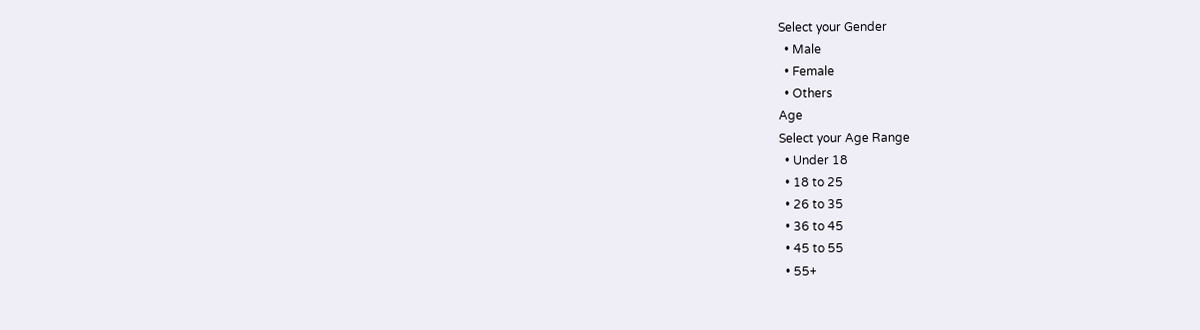Select your Gender
  • Male
  • Female
  • Others
Age
Select your Age Range
  • Under 18
  • 18 to 25
  • 26 to 35
  • 36 to 45
  • 45 to 55
  • 55+